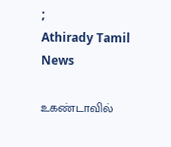;
Athirady Tamil News

உகண்டாவில்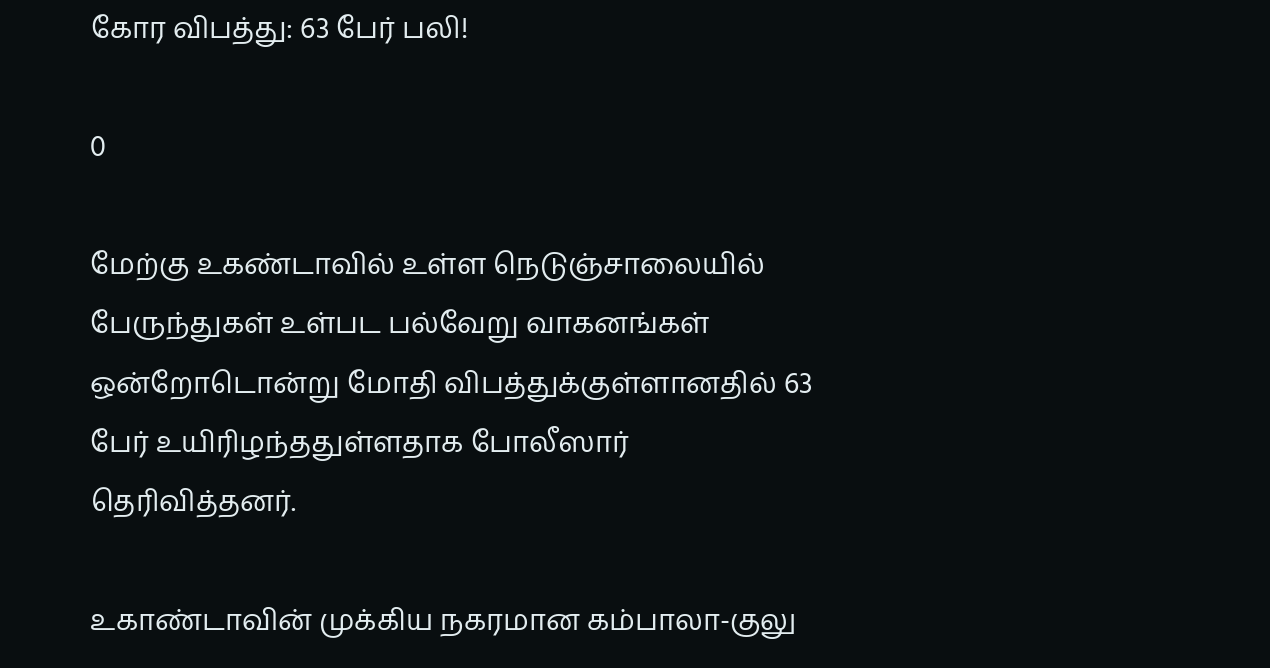கோர விபத்து: 63 பேர் பலி!

0

மேற்கு உகண்டாவில் உள்ள நெடுஞ்சாலையில் பேருந்துகள் உள்பட பல்வேறு வாகனங்கள் ஒன்றோடொன்று மோதி விபத்துக்குள்ளானதில் 63 பேர் உயிரிழந்ததுள்ளதாக போலீஸார் தெரிவித்தனர்.

உகாண்டாவின் முக்கிய நகரமான கம்பாலா-குலு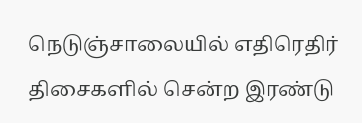நெடுஞ்சாலையில் எதிரெதிர் திசைகளில் சென்ற இரண்டு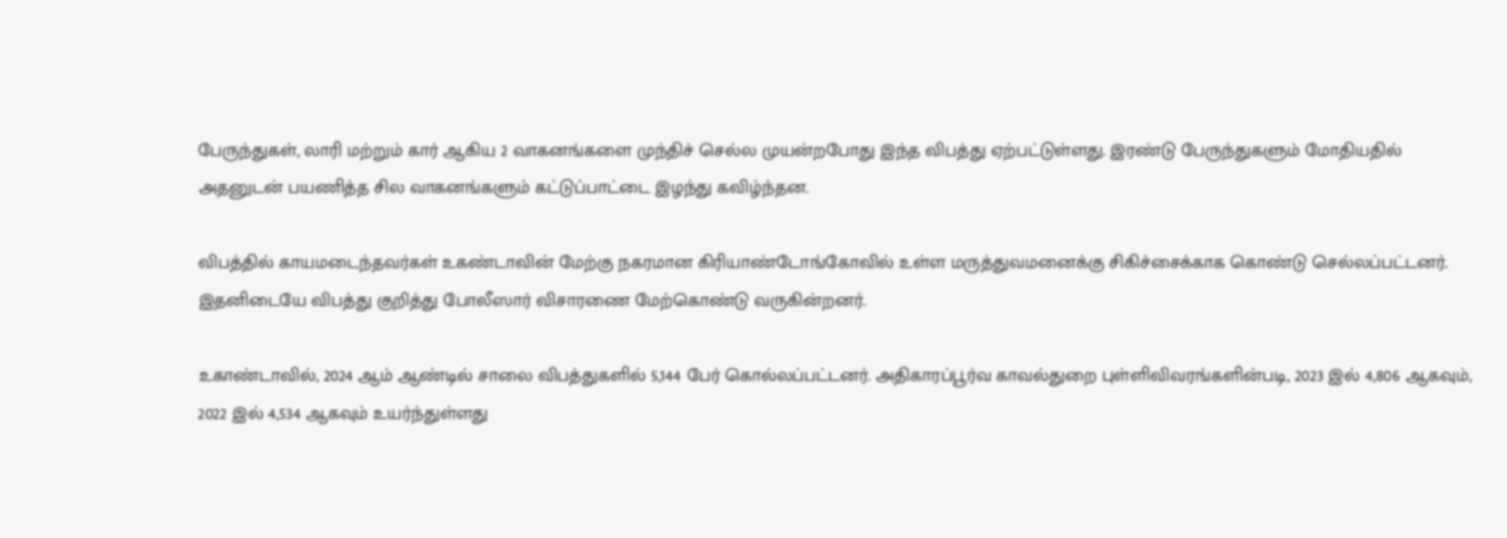பேருந்துகள், லாரி மற்றும் கார் ஆகிய 2 வாகனங்களை முந்திச் செல்ல முயன்றபோது இந்த விபத்து ஏற்பட்டுள்ளது. இரண்டு பேருந்துகளும் மோதியதில் அதனுடன் பயணித்த சில வாகனங்களும் கட்டுப்பாட்டை இழந்து கவிழ்ந்தன.

விபத்தில் காயமடைந்தவர்கள் உகண்டாவின் மேற்கு நகரமான கிரியாண்டோங்கோவில் உள்ள மருத்துவமனைக்கு சிகிச்சைக்காக கொண்டு செல்லப்பட்டனர். இதனிடையே விபத்து குறித்து போலீஸார் விசாரணை மேற்கொண்டு வருகின்றனர்.

உகாண்டாவில், 2024 ஆம் ஆண்டில் சாலை விபத்துகளில் 5,144 பேர் கொல்லப்பட்டனர். அதிகாரப்பூர்வ காவல்துறை புள்ளிவிவரங்களின்படி, 2023 இல் 4,806 ஆகவும், 2022 இல் 4,534 ஆகவும் உயர்ந்துள்ளது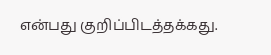என்பது குறிப்பிடத்தக்கது.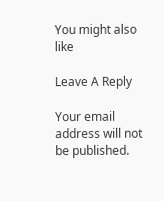You might also like

Leave A Reply

Your email address will not be published.